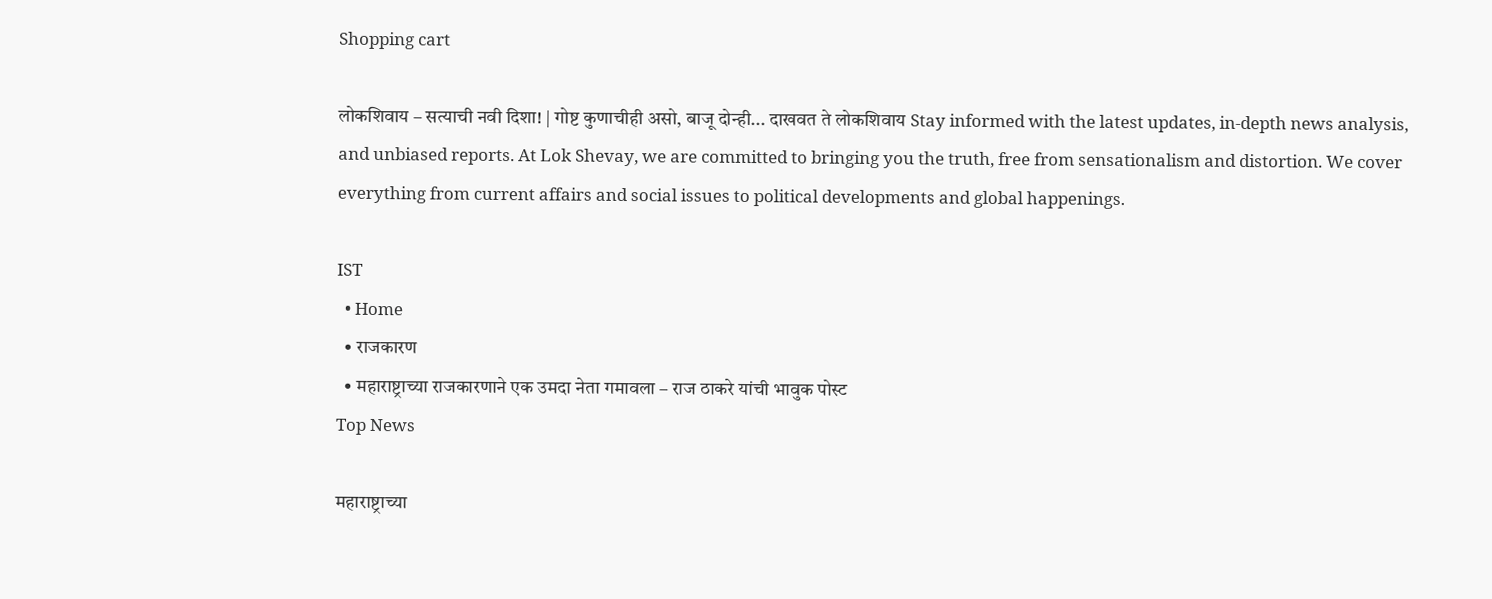Shopping cart

लोकशिवाय – सत्याची नवी दिशा! | गोष्ट कुणाचीही असो, बाजू दोन्ही... दाखवत ते लोकशिवाय Stay informed with the latest updates, in-depth news analysis, and unbiased reports. At Lok Shevay, we are committed to bringing you the truth, free from sensationalism and distortion. We cover everything from current affairs and social issues to political developments and global happenings.

IST
  • Home
  • राजकारण
  • महाराष्ट्राच्या राजकारणाने एक उमदा नेता गमावला – राज ठाकरे यांची भावुक पोस्ट
Top News

महाराष्ट्राच्या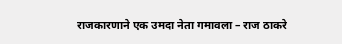राजकारणाने एक उमदा नेता गमावला – राज ठाकरे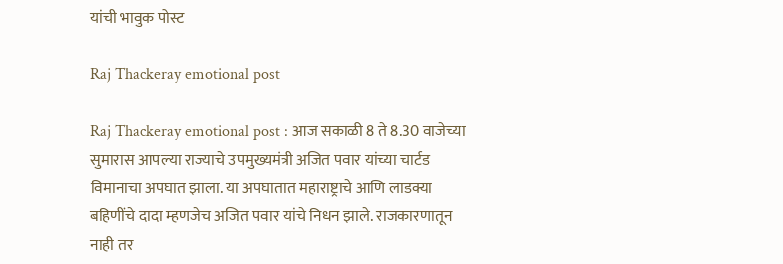यांची भावुक पोस्ट

Raj Thackeray emotional post

Raj Thackeray emotional post : आज सकाळी 8 ते 8.30 वाजेच्या सुमारास आपल्या राज्याचे उपमुख्यमंत्री अजित पवार यांच्या चार्टड विमानाचा अपघात झाला. या अपघातात महाराष्ट्राचे आणि लाडक्या बहिणींचे दादा म्हणजेच अजित पवार यांचे निधन झाले. राजकारणातून नाही तर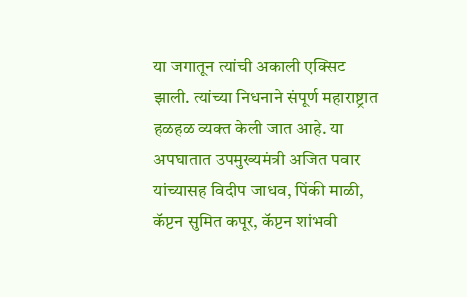या जगातून त्यांची अकाली एक्सिट झाली. त्यांच्या निधनाने संपूर्ण महाराष्ट्रात हळहळ व्यक्त केली जात आहे. या अपघातात उपमुख्यमंत्री अजित पवार यांच्यासह विदीप जाधव, पिंकी माळी, कॅप्टन सुमित कपूर, कॅप्टन शांभवी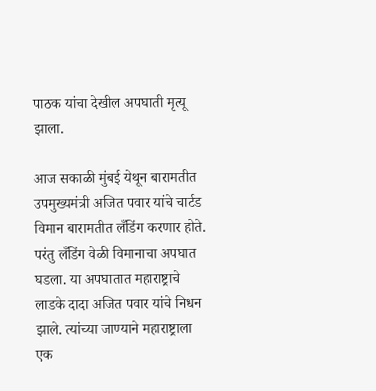पाठक यांचा देखील अपघाती मृत्यू झाला.

आज सकाळी मुंबई येथून बारामतीत उपमुख्यमंत्री अजित पवार यांचे चार्टड विमान बारामतीत लँडिंग करणार होते. परंतु लँडिंग वेळी विमानाचा अपघात घडला. या अपघातात महाराष्ट्राचे लाडके दादा अजित पवार यांचे निधन झाले. त्यांच्या जाण्याने महाराष्ट्राला एक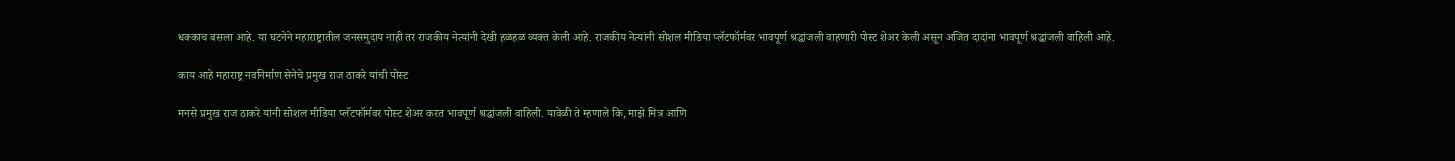धक्काच बसला आहे. या घटनेने महाराष्ट्रातील जनसमुदाय नाही तर राजकीय नेत्यांनी देखी हळहळ व्यक्त केली आहे. राजकीय नेत्यांनी सोशल मीडिया प्लॅटफॉर्मवर भावपूर्ण श्रद्धांजली वाहणारी पोस्ट शेअर केली असून अजित दादांना भावपूर्ण श्रद्धांजली वाहिली आहे.

काय आहे महाराष्ट्र नवनिर्माण सेनेचे प्रमुख राज ठाकरे यांची पोस्ट

मनसे प्रमुख राज ठाकरे यांनी सोशल मीडिया प्लॅटफॉर्मवर पोस्ट शेअर करत भावपूर्ण श्रद्धांजली वाहिली. यावेळी ते म्हणाले कि, माझे मित्र आणि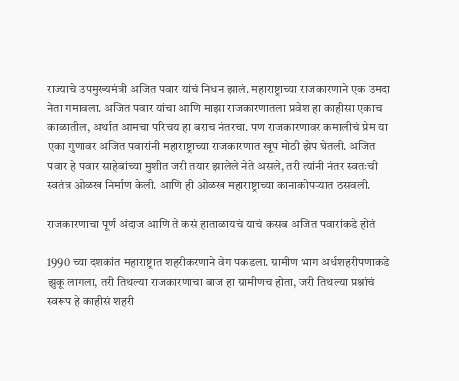राज्याचे उपमुख्यमंत्री अजित पवार यांचं निधन झालं. महाराष्ट्राच्या राजकारणाने एक उमदा नेता गमावला. अजित पवार यांचा आणि माझा राजकारणातला प्रवेश हा काहीसा एकाच काळातील, अर्थात आमचा परिचय हा बराच नंतरचा. पण राजकारणावर कमालीचं प्रेम या एका गुणावर अजित पवारांनी महाराष्ट्राच्या राजकारणात खूप मोठी झेप घेतली. अजित पवार हे पवार साहेबांच्या मुशीत जरी तयार झालेले नेते असले, तरी त्यांनी नंतर स्वतःची स्वतंत्र ओळख निर्माण केली. आणि ही ओळख महाराष्ट्राच्या कानाकोपऱ्यात ठसवली.

राजकारणाचा पूर्ण अंदाज आणि ते कसं हाताळायचं याचं कसब अजित पवारांकडे होतं

1990 च्या दशकांत महाराष्ट्रात शहरीकरणाने वेग पकडला. ग्रामीण भाग अर्धशहरीपणाकडे झुकू लागला, तरी तिथल्या राजकारणाचा बाज हा ग्रामीणच होता, जरी तिथल्या प्रश्नांचं स्वरूप हे काहीसं शहरी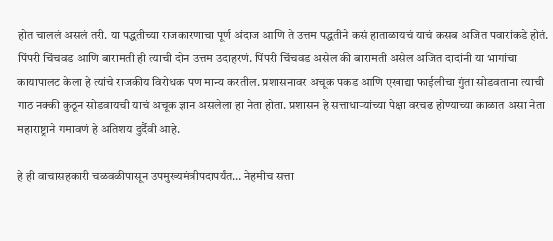होत चाललं असलं तरी. या पद्धतीच्या राजकारणाचा पूर्ण अंदाज आणि ते उत्तम पद्धतीने कसं हाताळायचं याचं कसब अजित पवारांकडे होतं. पिंपरी चिंचवड आणि बारामती ही त्याची दोन उत्तम उदाहरणं. पिंपरी चिंचवड असेल की बारामती असेल अजित दादांनी या भागांचा कायापालट केला हे त्यांचे राजकीय विरोधक पण मान्य करतील. प्रशासनावर अचूक पकड आणि एखाद्या फाईलीचा गुंता सोडवताना त्याची गाठ नक्की कुठून सोडवायची याचं अचूक ज्ञान असलेला हा नेता होता. प्रशासन हे सत्ताधाऱ्यांच्या पेक्षा वरचढ होण्याच्या काळात असा नेता महाराष्ट्राने गमावणं हे अतिशय दुर्दैवी आहे.

हे ही वाचासहकारी चळवळीपासून उपमुख्यमंत्रीपदापर्यंत… नेहमीच सत्ता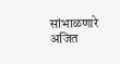सांभाळणारे अजित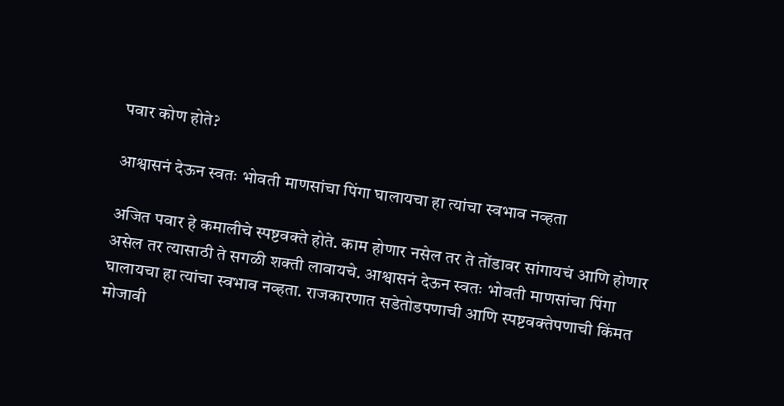पवार कोण होते?

आश्वासनं देऊन स्वतः भोवती माणसांचा पिंगा घालायचा हा त्यांचा स्वभाव नव्हता

अजित पवार हे कमालीचे स्पष्टवक्ते होते. काम होणार नसेल तर ते तोंडावर सांगायचं आणि होणार असेल तर त्यासाठी ते सगळी शक्ती लावायचे. आश्वासनं देऊन स्वतः भोवती माणसांचा पिंगा घालायचा हा त्यांचा स्वभाव नव्हता. राजकारणात सडेतोडपणाची आणि स्पष्टवक्तेपणाची किंमत मोजावी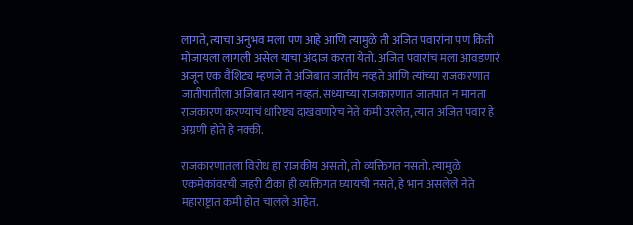लागते, त्याचा अनुभव मला पण आहे आणि त्यामुळे ती अजित पवारांना पण किती मोजायला लागली असेल याचा अंदाज करता येतो. अजित पवारांच मला आवडणारं अजून एक वैशिट्य म्हणजे ते अजिबात जातीय नव्हते आणि त्यांच्या राजकरणात जातीपातीला अजिबात स्थान नव्हतं. सध्याच्या राजकारणात जातपात न मानता राजकारण करण्याचं धारिष्ट्य दाखवणारेच नेते कमी उरलेत, त्यात अजित पवार हे अग्रणी होते हे नक्की.

राजकारणातला विरोध हा राजकीय असतो, तो व्यक्तिगत नसतो. त्यामुळे एकमेकांवरची जहरी टीका ही व्यक्तिगत घ्यायची नसते, हे भान असलेले नेते महाराष्ट्रात कमी होत चालले आहेत.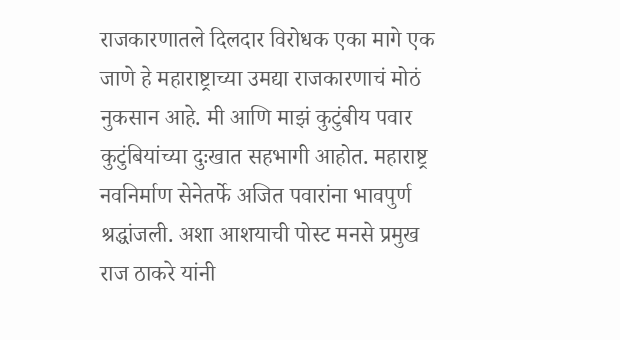राजकारणातले दिलदार विरोधक एका मागे एक जाणे हे महाराष्ट्राच्या उमद्या राजकारणाचं मोठं नुकसान आहे. मी आणि माझं कुटुंबीय पवार कुटुंबियांच्या दुःखात सहभागी आहोत. महाराष्ट्र नवनिर्माण सेनेतर्फे अजित पवारांना भावपुर्ण श्रद्धांजली. अशा आशयाची पोस्ट मनसे प्रमुख राज ठाकरे यांनी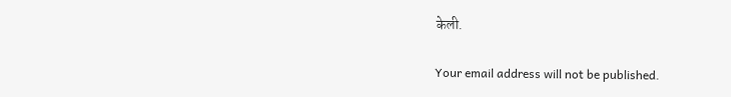केली.

Your email address will not be published.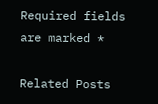Required fields are marked *

Related Posts